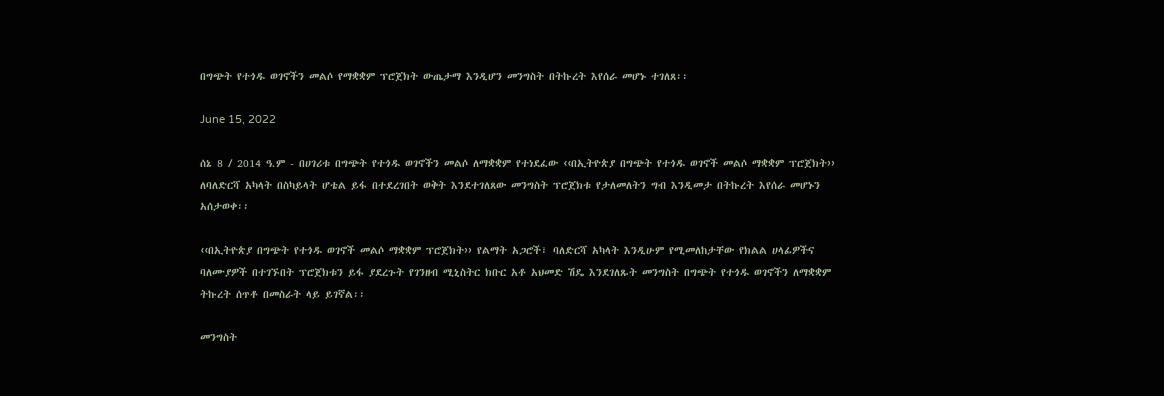በግጭት የተጎዱ ወገኖችን መልሶ የማቋቋም ፕሮጀክት ውጤታማ እንዲሆን መንግስት በትኩረት እየሰራ መሆኑ ተገለጸ፡፡

June 15, 2022

ሰኔ 8 / 2014 ዓ.ም - በሀገሪቱ በግጭት የተጎዱ ወገኖችን መልሶ ለማቋቋም የተነደፈው ‹‹በኢትዮጵያ በግጭት የተጎዱ ወገኖች መልሶ ማቋቋም ፕሮጀክት›› ለባለድርሻ አካላት በስካይላት ሆቴል ይፋ በተደረገበት ወቅት እንደተገለጸው መንግስት ፕሮጀክቱ የታለመለትን ግብ እንዲመታ በትኩረት እየሰራ መሆኑን አሰታወቀ፡፡

‹‹በኢትዮጵያ በግጭት የተጎዱ ወገኖች መልሶ ማቋቋም ፕሮጀክት›› የልማት አጋሮች፣ ባለድርሻ አካላት እንዲሁም የሚመለከታቸው የክልል ሀላፊዎችና ባለሙያዎች በተገኙበት ፕሮጀክቱን ይፋ ያደረጉት የገንዘብ ሚኒስትር ክቡር አቶ አህመድ ሽዴ እንደገለጹት መንግስት በግጭት የተጎዱ ወገኖችን ለማቋቋም ትኩረት ሰጥቶ በመስራት ላይ ይገኛል፡፡

መንግስት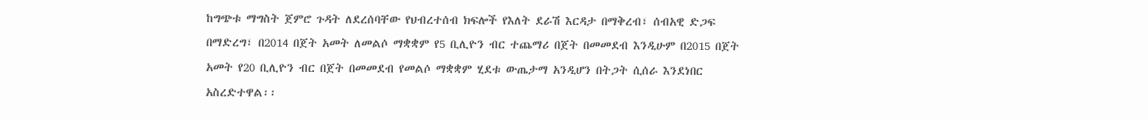ከግጭቱ ማግስት ጀምሮ ጉዳት ለደረሰባቸው የህብረተሰብ ክፍሎች የእለት ደራሽ እርዳታ በማቅረብ፣ ሰብአዊ ድጋፍ በማድረግ፣ በ2014 በጀት አመት ለመልሶ ማቋቋም የ5 ቢሊዮን ብር ተጨማሪ በጀት በመመደብ እንዲሁም በ2015 በጀት አመት የ20 ቢሊዮን ብር በጀት በመመደብ የመልሶ ማቋቋም ሂደቱ ውጤታማ አንዲሆን በትጋት ሲሰራ እንደነበር አስረድተዋል፡፡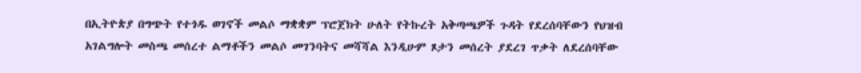በኢትዮጵያ በግጭት የተጎዱ ወገኖች መልሶ ማቋቋም ፕሮጀክት ሁለት የትኩረት አቅጣጫዎች ጉዳት የደረሰባቸውን የህዝብ አገልግሎት መስጫ መሰረተ ልማቶችን መልሶ መገንባትና መሻሻል እንዲሁም ጾታን መሰረት ያደረገ ጥቃት ለደረሰባቸው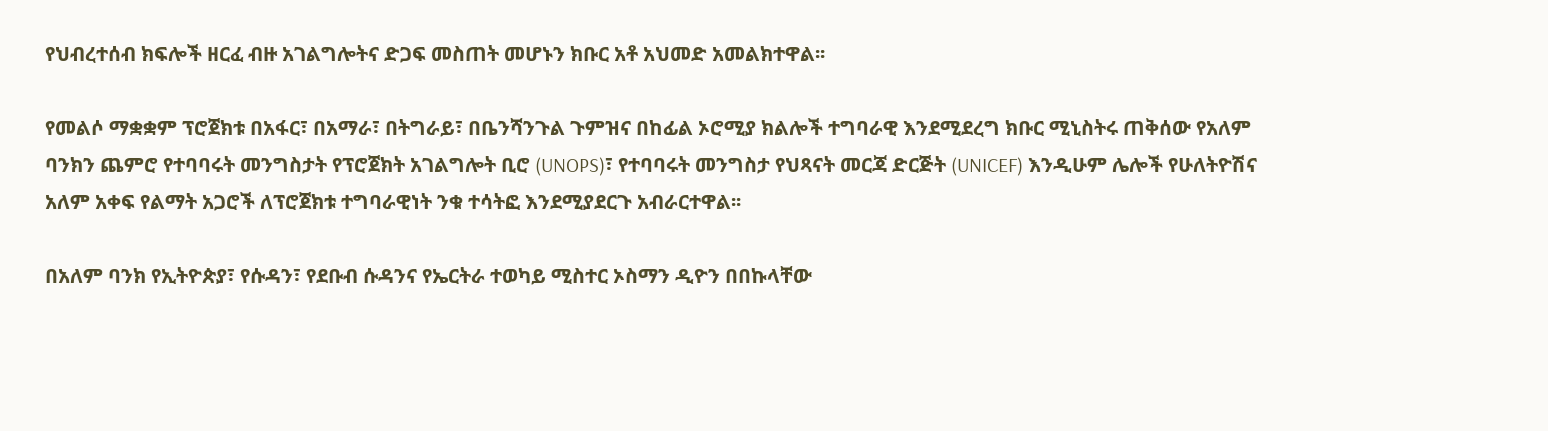የህብረተሰብ ክፍሎች ዘርፈ ብዙ አገልግሎትና ድጋፍ መስጠት መሆኑን ክቡር አቶ አህመድ አመልክተዋል፡፡

የመልሶ ማቋቋም ፕሮጀክቱ በአፋር፣ በአማራ፣ በትግራይ፣ በቤንሻንጉል ጉምዝና በከፊል ኦሮሚያ ክልሎች ተግባራዊ እንደሚደረግ ክቡር ሚኒስትሩ ጠቅሰው የአለም ባንክን ጨምሮ የተባባሩት መንግስታት የፕሮጀክት አገልግሎት ቢሮ (UNOPS)፣ የተባባሩት መንግስታ የህጻናት መርጃ ድርጅት (UNICEF) እንዲሁም ሌሎች የሁለትዮሽና አለም አቀፍ የልማት አጋሮች ለፕሮጀክቱ ተግባራዊነት ንቁ ተሳትፎ እንደሚያደርጉ አብራርተዋል፡፡

በአለም ባንክ የኢትዮጵያ፣ የሱዳን፣ የደቡብ ሱዳንና የኤርትራ ተወካይ ሚስተር ኦስማን ዲዮን በበኩላቸው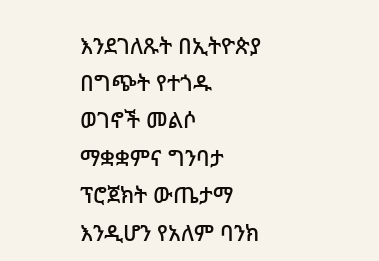እንደገለጹት በኢትዮጵያ በግጭት የተጎዱ ወገኖች መልሶ ማቋቋምና ግንባታ ፕሮጀክት ውጤታማ እንዲሆን የአለም ባንክ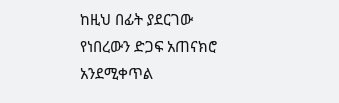ከዚህ በፊት ያደርገው የነበረውን ድጋፍ አጠናክሮ አንደሚቀጥል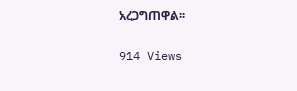አረጋግጠዋል፡፡

914 Views